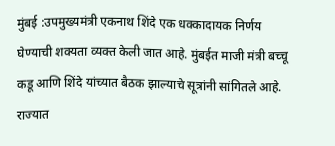मुंबई :उपमुख्यमंत्री एकनाथ शिंदे एक धक्कादायक निर्णय घेण्याची शक्यता व्यक्त केली जात आहे. मुंबईत माजी मंत्री बच्चू कडू आणि शिंदे यांच्यात बैठक झाल्याचे सूत्रांनी सांगितले आहे.
राज्यात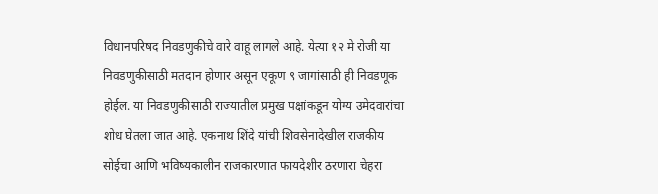विधानपरिषद निवडणुकीचे वारे वाहू लागले आहे. येत्या १२ मे रोजी या निवडणुकीसाठी मतदान होणार असून एकूण ९ जागांसाठी ही निवडणूक होईल. या निवडणुकीसाठी राज्यातील प्रमुख पक्षांकडून योग्य उमेदवारांचा शोध घेतला जात आहे. एकनाथ शिंदे यांची शिवसेनादेखील राजकीय सोईचा आणि भविष्यकालीन राजकारणात फायदेशीर ठरणारा चेहरा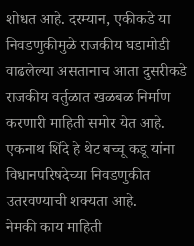शोधत आहे. दरम्यान, एकीकडे या निवडणुकीमुळे राजकीय घडामोडी वाढलेल्या असतानाच आता दुसरीकडे राजकीय वर्तुळात खळबळ निर्माण करणारी माहिती समोर येत आहे. एकनाथ शिंदे हे थेट बच्चू कडू यांना विधानपरिषदेच्या निवडणुकीत उतरवण्याची शक्यता आहे.
नेमकी काय माहिती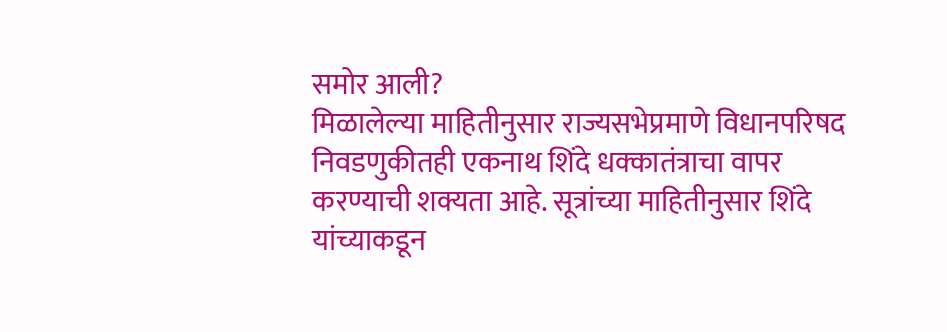समोर आली?
मिळालेल्या माहितीनुसार राज्यसभेप्रमाणे विधानपरिषद निवडणुकीतही एकनाथ शिंदे धक्कातंत्राचा वापर करण्याची शक्यता आहे. सूत्रांच्या माहितीनुसार शिंदे यांच्याकडून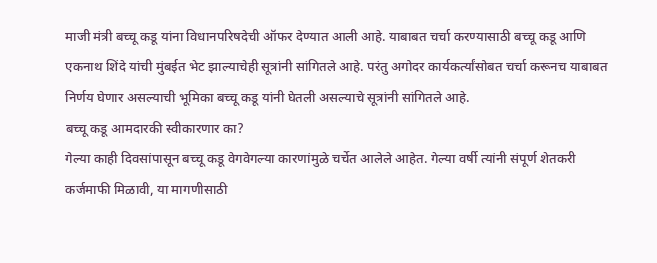माजी मंत्री बच्चू कडू यांना विधानपरिषदेची ऑफर देण्यात आली आहे. याबाबत चर्चा करण्यासाठी बच्चू कडू आणि एकनाथ शिंदे यांची मुंबईत भेट झाल्याचेही सूत्रांनी सांगितले आहे. परंतु अगोदर कार्यकर्त्यांसोबत चर्चा करूनच याबाबत निर्णय घेणार असल्याची भूमिका बच्चू कडू यांनी घेतली असल्याचे सूत्रांनी सांगितले आहे.
बच्चू कडू आमदारकी स्वीकारणार का?
गेल्या काही दिवसांपासून बच्चू कडू वेगवेगल्या कारणांमुळे चर्चेत आलेले आहेत. गेल्या वर्षी त्यांनी संपूर्ण शेतकरी कर्जमाफी मिळावी, या मागणीसाठी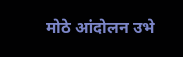मोठे आंदोलन उभे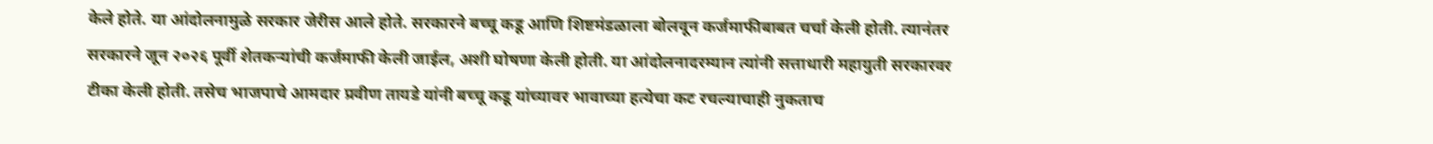केले होते. या आंदोलनामुळे सरकार जेरीस आले होते. सरकारने बच्चू कडू आणि शिष्टमंडळाला बोलवून कर्जमाफीबाबत चर्चा केली होती. त्यानंतर सरकारने जून २०२६ पूर्वी शेतकऱ्यांची कर्जमाफी केली जाईल, अशी घोषणा केली होती. या आंदोलनादरम्यान त्यांनी सत्ताधारी महायुती सरकारवर टीका केली होती. तसेच भाजपाचे आमदार प्रवीण तायडे यांनी बच्चू कडू यांच्यावर भावाच्या हत्येचा कट रचल्याचाही नुकताच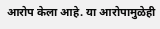आरोप केला आहे. या आरोपामुळेही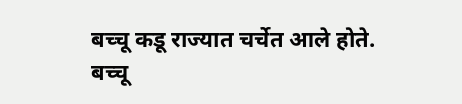बच्चू कडू राज्यात चर्चेत आले होते.
बच्चू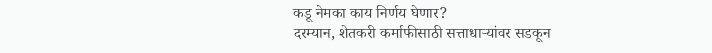कडू नेमका काय निर्णय घेणार?
दरम्यान, शेतकरी कर्माफीसाठी सत्ताधाऱ्यांवर सडकून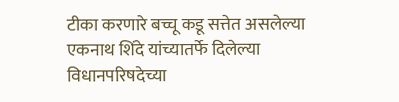टीका करणारे बच्चू कडू सत्तेत असलेल्या एकनाथ शिंदे यांच्यातर्फे दिलेल्या विधानपरिषदेच्या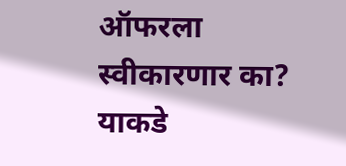ऑफरला स्वीकारणार का? याकडे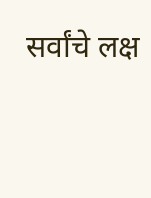सर्वांचे लक्ष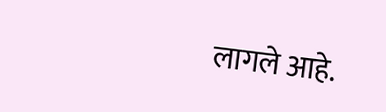लागले आहे.